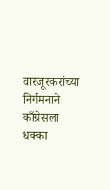वारजूरकरांच्या निर्गमनाने काँग्रेसला धक्का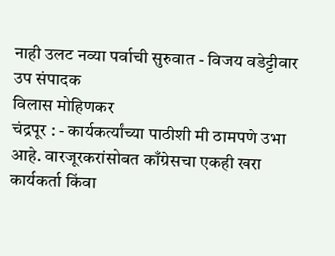नाही उलट नव्या पर्वाची सुरुवात - विजय वडेट्टीवार
उप संपादक
विलास मोहिणकर
चंद्रपूर : - कार्यकर्त्यांच्या पाठीशी मी ठामपणे उभा आहे. वारजूरकरांसोबत काँग्रेसचा एकही खरा कार्यकर्ता किंवा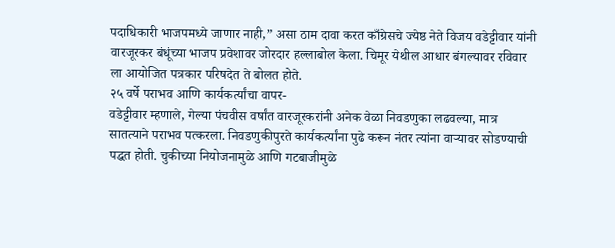पदाधिकारी भाजपमध्ये जाणार नाही,” असा ठाम दावा करत काँग्रेसचे ज्येष्ठ नेते विजय वडेट्टीवार यांनी वारजूरकर बंधूंच्या भाजप प्रवेशावर जोरदार हल्लाबोल केला. चिमूर येथील आधार बंगल्यावर रविवार ला आयोजित पत्रकार परिषदेत ते बोलत होते.
२५ वर्षे पराभव आणि कार्यकर्त्यांचा वापर-
वडेट्टीवार म्हणाले, गेल्या पंचवीस वर्षांत वारजूरकरांनी अनेक वेळा निवडणुका लढवल्या, मात्र सातत्याने पराभव पत्करला. निवडणुकीपुरते कार्यकर्त्यांना पुढे करून नंतर त्यांना वाऱ्यावर सोडण्याची पद्धत होती. चुकीच्या नियोजनामुळे आणि गटबाजीमुळे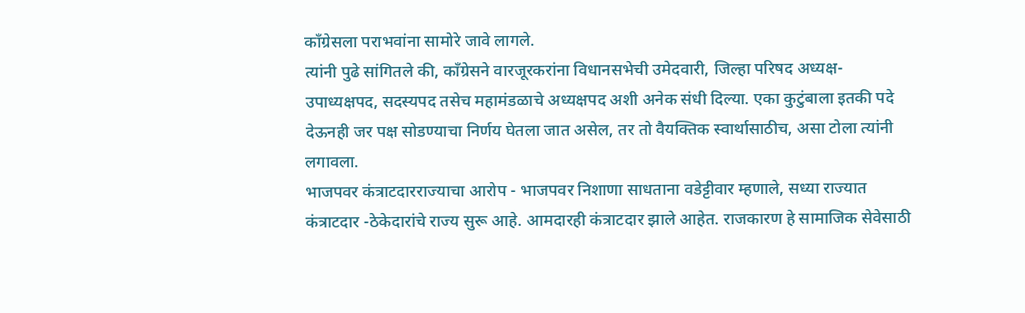काँग्रेसला पराभवांना सामोरे जावे लागले.
त्यांनी पुढे सांगितले की, काँग्रेसने वारजूरकरांना विधानसभेची उमेदवारी, जिल्हा परिषद अध्यक्ष-उपाध्यक्षपद, सदस्यपद तसेच महामंडळाचे अध्यक्षपद अशी अनेक संधी दिल्या. एका कुटुंबाला इतकी पदे देऊनही जर पक्ष सोडण्याचा निर्णय घेतला जात असेल, तर तो वैयक्तिक स्वार्थासाठीच, असा टोला त्यांनी लगावला.
भाजपवर कंत्राटदारराज्याचा आरोप - भाजपवर निशाणा साधताना वडेट्टीवार म्हणाले, सध्या राज्यात कंत्राटदार -ठेकेदारांचे राज्य सुरू आहे. आमदारही कंत्राटदार झाले आहेत. राजकारण हे सामाजिक सेवेसाठी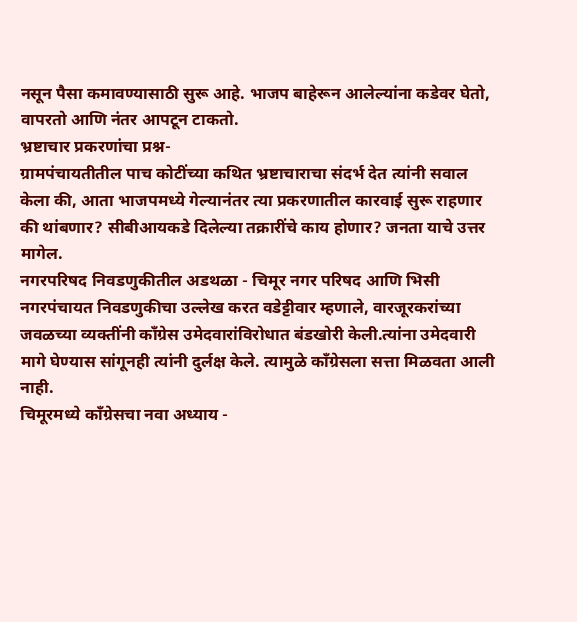नसून पैसा कमावण्यासाठी सुरू आहे. भाजप बाहेरून आलेल्यांना कडेवर घेतो, वापरतो आणि नंतर आपटून टाकतो.
भ्रष्टाचार प्रकरणांचा प्रश्न-
ग्रामपंचायतीतील पाच कोटींच्या कथित भ्रष्टाचाराचा संदर्भ देत त्यांनी सवाल केला की, आता भाजपमध्ये गेल्यानंतर त्या प्रकरणातील कारवाई सुरू राहणार की थांबणार? सीबीआयकडे दिलेल्या तक्रारींचे काय होणार? जनता याचे उत्तर मागेल.
नगरपरिषद निवडणुकीतील अडथळा - चिमूर नगर परिषद आणि भिसी नगरपंचायत निवडणुकीचा उल्लेख करत वडेट्टीवार म्हणाले, वारजूरकरांच्या जवळच्या व्यक्तींनी काँग्रेस उमेदवारांविरोधात बंडखोरी केली.त्यांना उमेदवारी मागे घेण्यास सांगूनही त्यांनी दुर्लक्ष केले. त्यामुळे काँग्रेसला सत्ता मिळवता आली नाही.
चिमूरमध्ये काँग्रेसचा नवा अध्याय -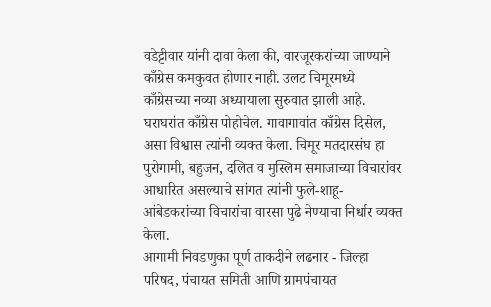वडेट्टीवार यांनी दावा केला की, वारजूरकरांच्या जाण्याने काँग्रेस कमकुवत होणार नाही. उलट चिमूरमध्ये काँग्रेसच्या नव्या अध्यायाला सुरुवात झाली आहे. घराघरांत काँग्रेस पोहोचेल. गावागावांत काँग्रेस दिसेल, असा विश्वास त्यांनी व्यक्त केला. चिमूर मतदारसंघ हा पुरोगामी, बहुजन, दलित व मुस्लिम समाजाच्या विचारांवर आधारित असल्याचे सांगत त्यांनी फुले-शाहू-आंबेडकरांच्या विचारांचा वारसा पुढे नेण्याचा निर्धार व्यक्त केला.
आगामी निवडणुका पूर्ण ताकदीने लढनार - जिल्हा परिषद, पंचायत समिती आणि ग्रामपंचायत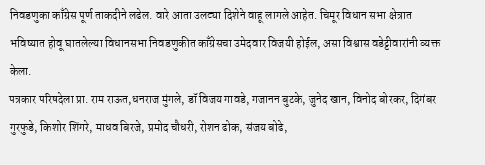निवडणुका काँग्रेस पूर्ण ताकदीने लढेल. वारे आता उलट्या दिशेने वाहू लागले आहेत. चिमूर विधान सभा क्षेत्रात भविष्यात होवू घातलेल्या विधानसभा निवडणुकीत काँग्रेसचा उमेदवार विजयी होईल, असा विश्वास वडेट्टीवारांनी व्यक्त केला.
पत्रकार परिषदेला प्रा. राम राऊत,धनराज मुंगले, डॉ विजय गावडे, गजानन बुटके, जुनेद खान, विनोद बोरकर, दिगंबर गुरफुडे, किशोर शिंगरे, माधव बिरजे, प्रमोद चौधरी, रोशन ढोक, संजय बोढे,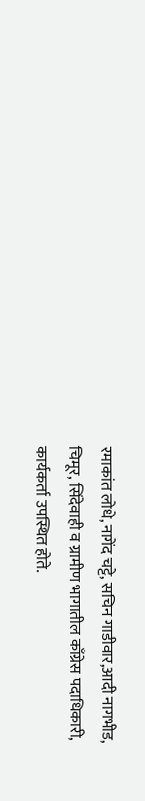रमाकांत लोधे, नागेंद चट्टे, सचिन गाडीवार,आदी नागभीड, चिमूर, सिंदेवाही व ग्रामीण भागातील काँग्रेस पदाधिकारी, कार्यकर्ता उपस्थित होते.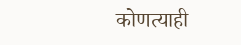कोणत्याही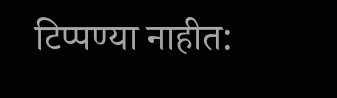टिप्पण्या नाहीत: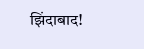झिंदाबाद!